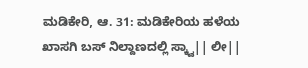ಮಡಿಕೇರಿ, ಆ. 31: ಮಡಿಕೇರಿಯ ಹಳೆಯ ಖಾಸಗಿ ಬಸ್ ನಿಲ್ದಾಣದಲ್ಲಿ ಸ್ಕ್ವಾ|| ಲೀ||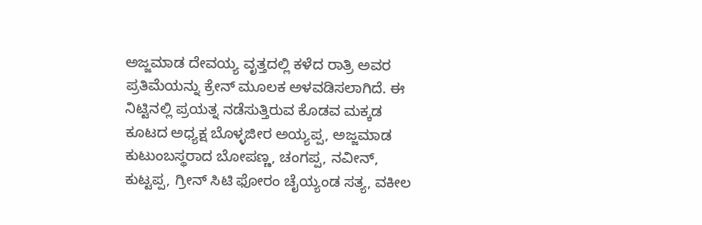ಅಜ್ಜಮಾಡ ದೇವಯ್ಯ ವೃತ್ತದಲ್ಲಿ ಕಳೆದ ರಾತ್ರಿ ಅವರ ಪ್ರತಿಮೆಯನ್ನು ಕ್ರೇನ್ ಮೂಲಕ ಅಳವಡಿಸಲಾಗಿದೆ. ಈ ನಿಟ್ಟಿನಲ್ಲಿ ಪ್ರಯತ್ನ ನಡೆಸುತ್ತಿರುವ ಕೊಡವ ಮಕ್ಕಡ ಕೂಟದ ಅಧ್ಯಕ್ಷ ಬೊಳ್ಳಜೀರ ಅಯ್ಯಪ್ಪ, ಅಜ್ಜಮಾಡ ಕುಟುಂಬಸ್ಥರಾದ ಬೋಪಣ್ಣ, ಚಂಗಪ್ಪ, ನವೀನ್, ಕುಟ್ಟಪ್ಪ, ಗ್ರೀನ್ ಸಿಟಿ ಫೋರಂ ಚೈಯ್ಯಂಡ ಸತ್ಯ, ವಕೀಲ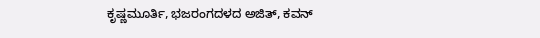ಕೃಷ್ಣಮೂರ್ತಿ, ಭಜರಂಗದಳದ ಅಜಿತ್, ಕವನ್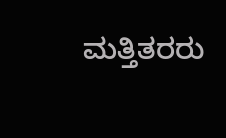ಮತ್ತಿತರರು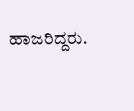ಹಾಜರಿದ್ದರು.